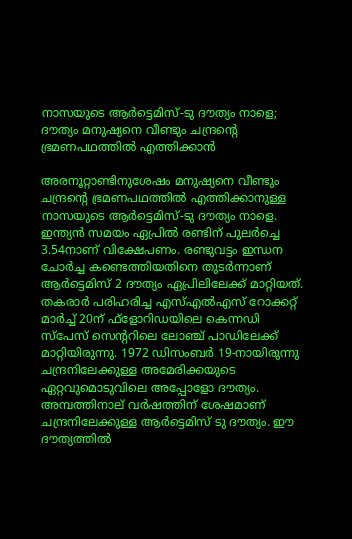നാസയുടെ ആര്‍ട്ടെമിസ്-ടു ദൗത്യം നാളെ; ദൗത്യം മനുഷ്യനെ വീണ്ടും ചന്ദ്രന്റെ ഭ്രമണപഥത്തില്‍ എത്തിക്കാന്‍

അരനൂറ്റാണ്ടിനുശേഷം മനുഷ്യനെ വീണ്ടും ചന്ദ്രന്റെ ഭ്രമണപഥത്തില്‍ എത്തിക്കാനുള്ള നാസയുടെ ആര്‍ട്ടെമിസ്-ടു ദൗത്യം നാളെ. ഇന്ത്യന്‍ സമയം ഏപ്രില്‍ രണ്ടിന് പുലര്‍ച്ചെ 3.54നാണ് വിക്ഷേപണം. രണ്ടുവട്ടം ഇന്ധന ചോര്‍ച്ച കണ്ടെത്തിയതിനെ തുടര്‍ന്നാണ് ആര്‍ട്ടെമിസ് 2 ദൗത്യം ഏപ്രിലിലേക്ക് മാറ്റിയത്. തകരാര്‍ പരിഹരിച്ച എസ്എല്‍എസ് റോക്കറ്റ് മാര്‍ച്ച് 20ന് ഫ്ളോറിഡയിലെ കെന്നഡി സ്പേസ് സെന്ററിലെ ലോഞ്ച് പാഡിലേക്ക് മാറ്റിയിരുന്നു. 1972 ഡിസംബര്‍ 19-നായിരുന്നു ചന്ദ്രനിലേക്കുള്ള അമേരിക്കയുടെ ഏറ്റവുമൊടുവിലെ അപ്പോളോ ദൗത്യം. അമ്പത്തിനാല് വര്‍ഷത്തിന് ശേഷമാണ് ചന്ദ്രനിലേക്കുള്ള ആര്‍ട്ടെമിസ് ടു ദൗത്യം. ഈ ദൗത്യത്തില്‍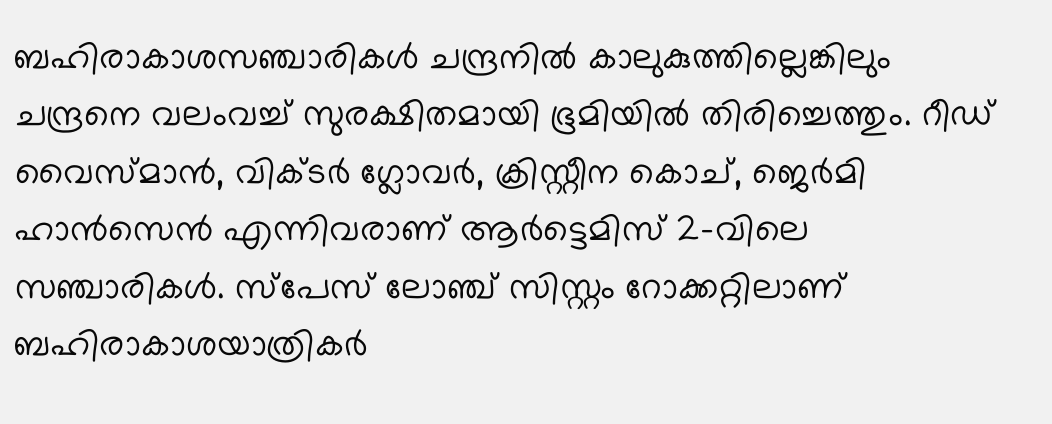ബഹിരാകാശസഞ്ചാരികള്‍ ചന്ദ്രനില്‍ കാലുകുത്തില്ലെങ്കിലും ചന്ദ്രനെ വലംവച്ച് സുരക്ഷിതമായി ഭൂമിയില്‍ തിരിച്ചെത്തും. റീഡ് വൈസ്മാന്‍, വിക്ടര്‍ ഗ്ലോവര്‍, ക്രിസ്റ്റീന കൊച്, ജെര്‍മി ഹാന്‍സെന്‍ എന്നിവരാണ് ആര്‍ട്ടെമിസ് 2-വിലെ സഞ്ചാരികള്‍. സ്പേസ് ലോഞ്ച് സിസ്റ്റം റോക്കറ്റിലാണ് ബഹിരാകാശയാത്രികര്‍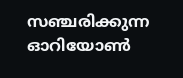സഞ്ചരിക്കുന്ന ഓറിയോണ്‍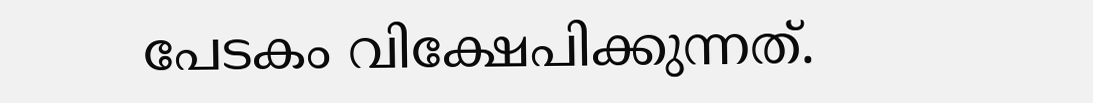പേടകം വിക്ഷേപിക്കുന്നത്.